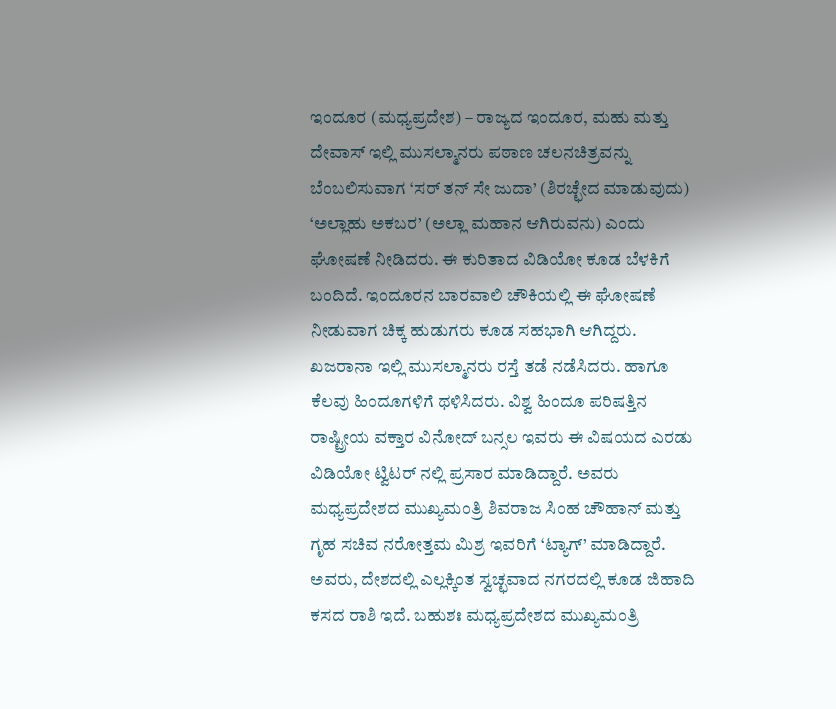ಇಂದೂರ (ಮಧ್ಯಪ್ರದೇಶ) – ರಾಜ್ಯದ ಇಂದೂರ, ಮಹು ಮತ್ತು ದೇವಾಸ್ ಇಲ್ಲಿ ಮುಸಲ್ಮಾನರು ಪಠಾಣ ಚಲನಚಿತ್ರವನ್ನು ಬೆಂಬಲಿಸುವಾಗ ‘ಸರ್ ತನ್ ಸೇ ಜುದಾ’ (ಶಿರಚ್ಛೇದ ಮಾಡುವುದು) ‘ಅಲ್ಲಾಹು ಅಕಬರ’ (ಅಲ್ಲಾ ಮಹಾನ ಆಗಿರುವನು) ಎಂದು ಘೋಷಣೆ ನೀಡಿದರು. ಈ ಕುರಿತಾದ ವಿಡಿಯೋ ಕೂಡ ಬೆಳಕಿಗೆ ಬಂದಿದೆ. ಇಂದೂರನ ಬಾರವಾಲಿ ಚೌಕಿಯಲ್ಲಿ ಈ ಘೋಷಣೆ ನೀಡುವಾಗ ಚಿಕ್ಕ ಹುಡುಗರು ಕೂಡ ಸಹಭಾಗಿ ಆಗಿದ್ದರು. ಖಜರಾನಾ ಇಲ್ಲಿ ಮುಸಲ್ಮಾನರು ರಸ್ತೆ ತಡೆ ನಡೆಸಿದರು. ಹಾಗೂ ಕೆಲವು ಹಿಂದೂಗಳಿಗೆ ಥಳಿಸಿದರು. ವಿಶ್ವ ಹಿಂದೂ ಪರಿಷತ್ತಿನ ರಾಷ್ಟ್ರೀಯ ವಕ್ತಾರ ವಿನೋದ್ ಬನ್ಸಲ ಇವರು ಈ ವಿಷಯದ ಎರಡು ವಿಡಿಯೋ ಟ್ವಿಟರ್ ನಲ್ಲಿ ಪ್ರಸಾರ ಮಾಡಿದ್ದಾರೆ. ಅವರು ಮಧ್ಯಪ್ರದೇಶದ ಮುಖ್ಯಮಂತ್ರಿ ಶಿವರಾಜ ಸಿಂಹ ಚೌಹಾನ್ ಮತ್ತು ಗೃಹ ಸಚಿವ ನರೋತ್ತಮ ಮಿಶ್ರ ಇವರಿಗೆ ‘ಟ್ಯಾಗ್’ ಮಾಡಿದ್ದಾರೆ. ಅವರು, ದೇಶದಲ್ಲಿ ಎಲ್ಲಕ್ಕಿಂತ ಸ್ವಚ್ಛವಾದ ನಗರದಲ್ಲಿ ಕೂಡ ಜಿಹಾದಿ ಕಸದ ರಾಶಿ ಇದೆ. ಬಹುಶಃ ಮಧ್ಯಪ್ರದೇಶದ ಮುಖ್ಯಮಂತ್ರಿ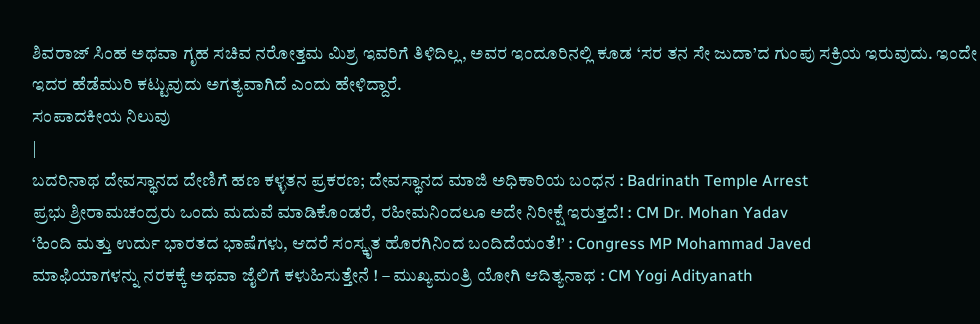ಶಿವರಾಜ್ ಸಿಂಹ ಅಥವಾ ಗೃಹ ಸಚಿವ ನರೋತ್ತಮ ಮಿಶ್ರ ಇವರಿಗೆ ತಿಳಿದಿಲ್ಲ, ಅವರ ಇಂದೂರಿನಲ್ಲಿ ಕೂಡ ‘ಸರ ತನ ಸೇ ಜುದಾ’ದ ಗುಂಪು ಸಕ್ರಿಯ ಇರುವುದು. ಇಂದೇ ಇದರ ಹೆಡೆಮುರಿ ಕಟ್ಟುವುದು ಅಗತ್ಯವಾಗಿದೆ ಎಂದು ಹೇಳಿದ್ದಾರೆ.
ಸಂಪಾದಕೀಯ ನಿಲುವು
|
ಬದರಿನಾಥ ದೇವಸ್ಥಾನದ ದೇಣಿಗೆ ಹಣ ಕಳ್ಳತನ ಪ್ರಕರಣ; ದೇವಸ್ಥಾನದ ಮಾಜಿ ಅಧಿಕಾರಿಯ ಬಂಧನ : Badrinath Temple Arrest
ಪ್ರಭು ಶ್ರೀರಾಮಚಂದ್ರರು ಒಂದು ಮದುವೆ ಮಾಡಿಕೊಂಡರೆ, ರಹೀಮನಿಂದಲೂ ಅದೇ ನಿರೀಕ್ಷೆ ಇರುತ್ತದೆ! : CM Dr. Mohan Yadav
‘ಹಿಂದಿ ಮತ್ತು ಉರ್ದು ಭಾರತದ ಭಾಷೆಗಳು, ಆದರೆ ಸಂಸ್ಕೃತ ಹೊರಗಿನಿಂದ ಬಂದಿದೆಯಂತೆ!’ : Congress MP Mohammad Javed
ಮಾಫಿಯಾಗಳನ್ನು ನರಕಕ್ಕೆ ಅಥವಾ ಜೈಲಿಗೆ ಕಳುಹಿಸುತ್ತೇನೆ ! – ಮುಖ್ಯಮಂತ್ರಿ ಯೋಗಿ ಆದಿತ್ಯನಾಥ : CM Yogi Adityanath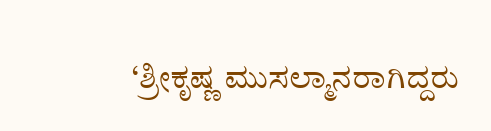‘ಶ್ರೀಕೃಷ್ಣ ಮುಸಲ್ಮಾನರಾಗಿದ್ದರು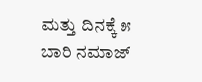ಮತ್ತು ದಿನಕ್ಕೆ ೫ ಬಾರಿ ನಮಾಜ್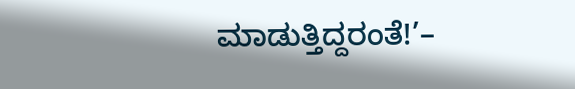ಮಾಡುತ್ತಿದ್ದರಂತೆ!’–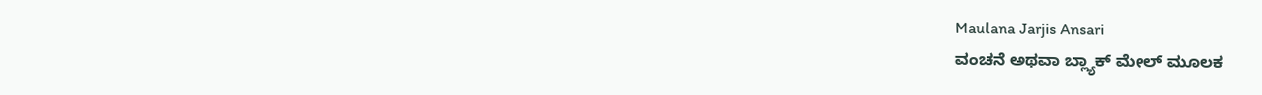Maulana Jarjis Ansari
ವಂಚನೆ ಅಥವಾ ಬ್ಲ್ಯಾಕ್ ಮೇಲ್ ಮೂಲಕ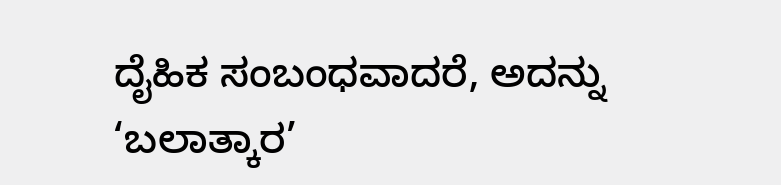ದೈಹಿಕ ಸಂಬಂಧವಾದರೆ, ಅದನ್ನು ‘ಬಲಾತ್ಕಾರ’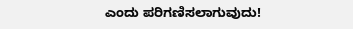ಎಂದು ಪರಿಗಣಿಸಲಾಗುವುದು!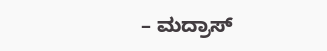– ಮದ್ರಾಸ್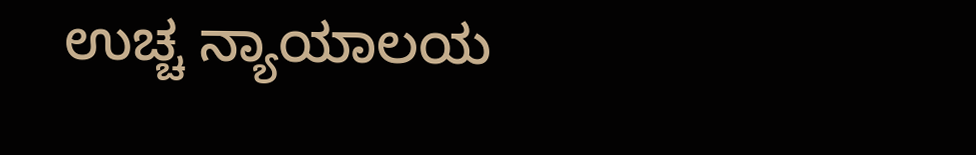ಉಚ್ಚ ನ್ಯಾಯಾಲಯ